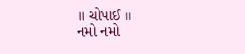॥ ચોપાઈ ॥
નમો નમો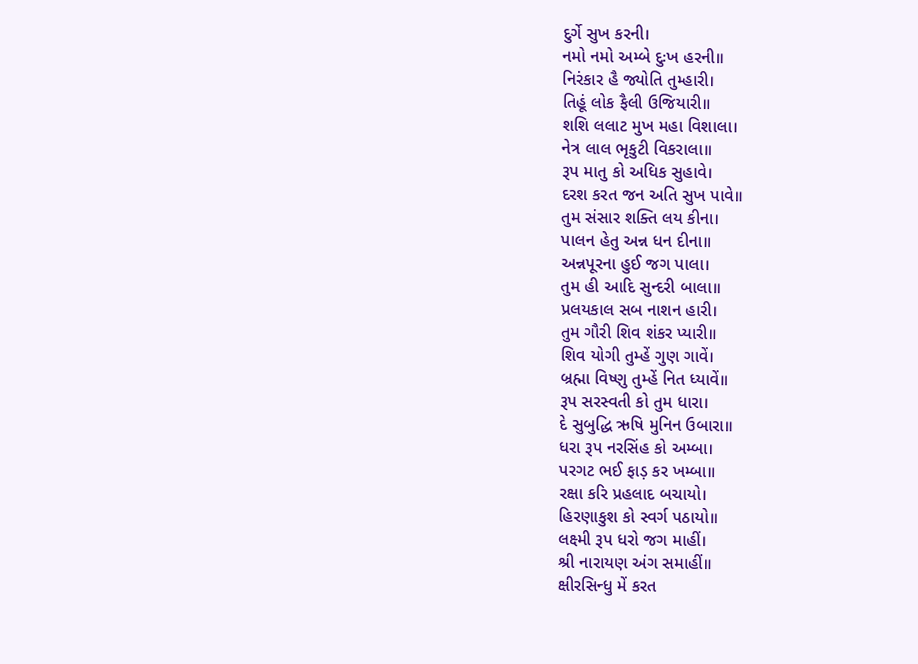દુર્ગે સુખ કરની।
નમો નમો અમ્બે દુઃખ હરની॥
નિરંકાર હૈ જ્યોતિ તુમ્હારી।
તિહૂં લોક ફૈલી ઉજિયારી॥
શશિ લલાટ મુખ મહા વિશાલા।
નેત્ર લાલ ભૃકુટી વિકરાલા॥
રૂપ માતુ કો અધિક સુહાવે।
દરશ કરત જન અતિ સુખ પાવે॥
તુમ સંસાર શક્તિ લય કીના।
પાલન હેતુ અન્ન ધન દીના॥
અન્નપૂરના હુઈ જગ પાલા।
તુમ હી આદિ સુન્દરી બાલા॥
પ્રલયકાલ સબ નાશન હારી।
તુમ ગૌરી શિવ શંકર પ્યારી॥
શિવ યોગી તુમ્હેં ગુણ ગાવેં।
બ્રહ્મા વિષ્ણુ તુમ્હેં નિત ધ્યાવેં॥
રૂપ સરસ્વતી કો તુમ ધારા।
દે સુબુદ્ધિ ઋષિ મુનિન ઉબારા॥
ધરા રૂપ નરસિંહ કો અમ્બા।
પરગટ ભઈ ફાડ઼ કર ખમ્બા॥
રક્ષા કરિ પ્રહલાદ બચાયો।
હિરણાકુશ કો સ્વર્ગ પઠાયો॥
લક્ષ્મી રૂપ ધરો જગ માહીં।
શ્રી નારાયણ અંગ સમાહીં॥
ક્ષીરસિન્ધુ મેં કરત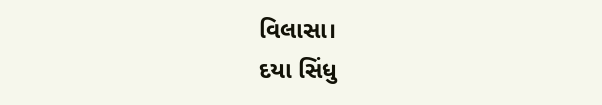વિલાસા।
દયા સિંધુ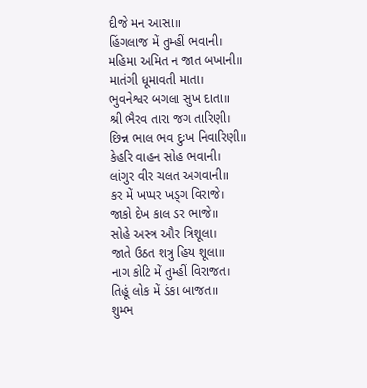દીજે મન આસા॥
હિંગલાજ મેં તુમ્હીં ભવાની।
મહિમા અમિત ન જાત બખાની॥
માતંગી ધૂમાવતી માતા।
ભુવનેશ્વર બગલા સુખ દાતા॥
શ્રી ભૈરવ તારા જગ તારિણી।
છિન્ન ભાલ ભવ દુઃખ નિવારિણી॥
કેહરિ વાહન સોહ ભવાની।
લાંગુર વીર ચલત અગવાની॥
કર મેં ખપ્પર ખડ્ગ વિરાજે।
જાકો દેખ કાલ ડર ભાજે॥
સોહે અસ્ત્ર ઔર ત્રિશૂલા।
જાતે ઉઠત શત્રુ હિય શૂલા॥
નાગ કોટિ મેં તુમ્હીં વિરાજત।
તિહૂં લોક મેં ડંકા બાજત॥
શુમ્ભ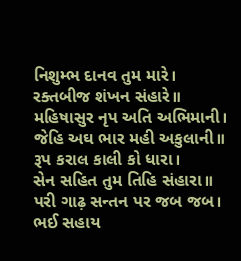નિશુમ્ભ દાનવ તુમ મારે।
રક્તબીજ શંખન સંહારે॥
મહિષાસુર નૃપ અતિ અભિમાની।
જેહિ અઘ ભાર મહી અકુલાની॥
રૂપ કરાલ કાલી કો ધારા।
સેન સહિત તુમ તિહિ સંહારા॥
પરી ગાઢ઼ સન્તન પર જબ જબ।
ભઈ સહાય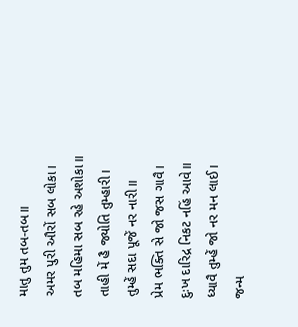માતુ તુમ તબ-તબ॥
અમર પુરી ઔરોં સબ લોકા।
તબ મહિમા સબ રહે અશોકા॥
તાહી મેં હૈ જ્યોતિ તુમ્હારી।
તુમ્હેં સદા પૂજેં નર નારી॥
પ્રેમ ભક્તિ સે જો જસ ગાવૈ।
દુઃખ દારિદ્ર નિકટ નહિં આવે॥
ધ્યાવૈ તુમ્હેં જો નર મન લાઈ।
જન્મ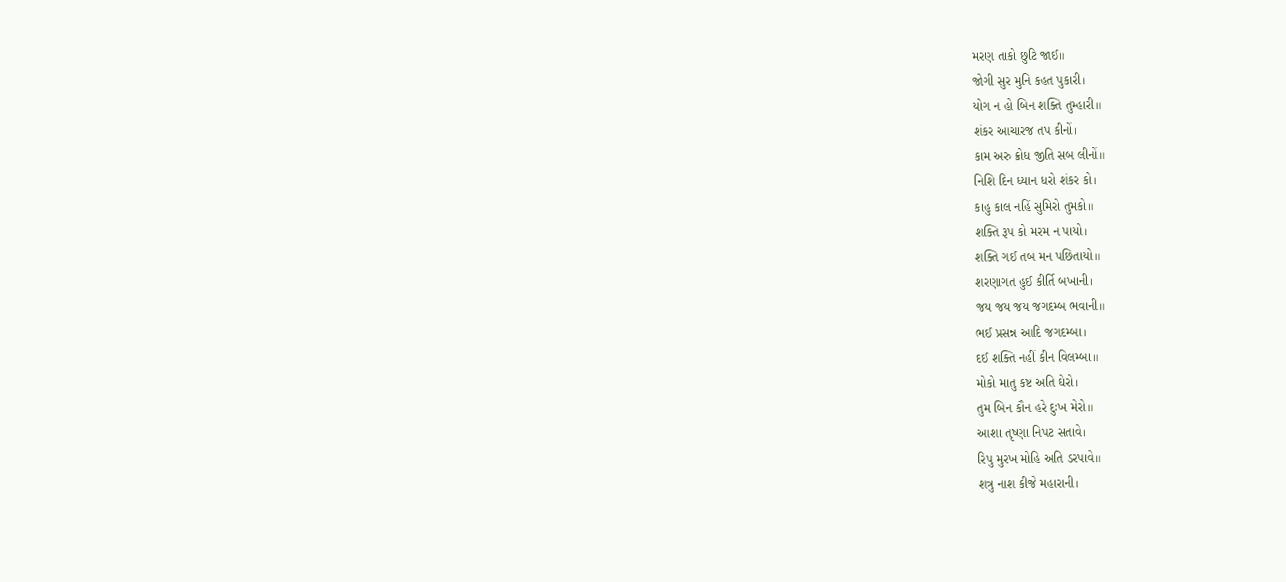મરણ તાકો છુટિ જાઈ॥
જોગી સુર મુનિ કહત પુકારી।
યોગ ન હો બિન શક્તિ તુમ્હારી॥
શંકર આચારજ તપ કીનોં।
કામ અરુ ક્રોધ જીતિ સબ લીનોં॥
નિશિ દિન ધ્યાન ધરો શંકર કો।
કાહુ કાલ નહિં સુમિરો તુમકો॥
શક્તિ રૂપ કો મરમ ન પાયો।
શક્તિ ગઈ તબ મન પછિતાયો॥
શરણાગત હુઈ કીર્તિ બખાની।
જય જય જય જગદમ્બ ભવાની॥
ભઈ પ્રસન્ન આદિ જગદમ્બા।
દઈ શક્તિ નહીં કીન વિલમ્બા॥
મોકો માતુ કષ્ટ અતિ ઘેરો।
તુમ બિન કૌન હરે દુઃખ મેરો॥
આશા તૃષ્ણા નિપટ સતાવે।
રિપુ મુરખ મોહિ અતિ ડરપાવે॥
શત્રુ નાશ કીજે મહારાની।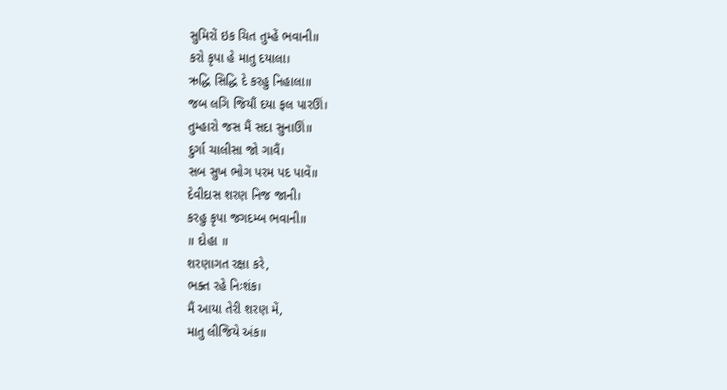સુમિરોં ઇક ચિત તુમ્હેં ભવાની॥
કરો કૃપા હે માતુ દયાલા।
ઋદ્ધિ સિદ્ધિ દે કરહુ નિહાલા॥
જબ લગિ જિયૌં દયા ફલ પારઊં।
તુમ્હારો જસ મૈં સદા સુનાઊં॥
દુર્ગા ચાલીસા જો ગાવૈં।
સબ સુખ ભોગ પરમ પદ પાવેં॥
દેવીદાસ શરણ નિજ જાની।
કરહુ કૃપા જગદમ્બ ભવાની॥
॥ દોહા ॥
શરણાગત રક્ષા કરે,
ભક્ત રહે નિઃશંક।
મૈં આયા તેરી શરણ મેં,
માતુ લીજિયે અંક॥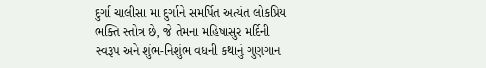દુર્ગા ચાલીસા મા દુર્ગાને સમર્પિત અત્યંત લોકપ્રિય ભક્તિ સ્તોત્ર છે, જે તેમના મહિષાસુર મર્દિની સ્વરૂપ અને શુંભ-નિશુંભ વધની કથાનું ગુણગાન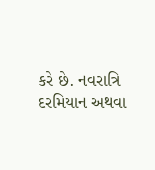કરે છે. નવરાત્રિ દરમિયાન અથવા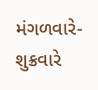મંગળવારે-શુક્રવારે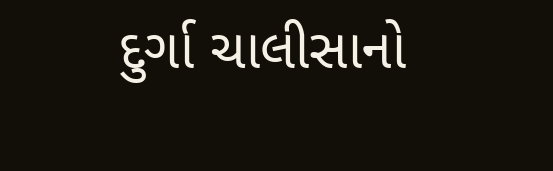દુર્ગા ચાલીસાનો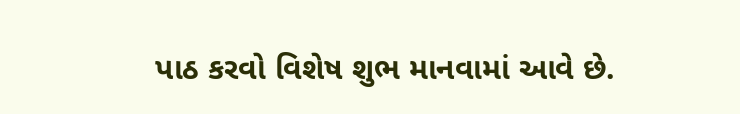પાઠ કરવો વિશેષ શુભ માનવામાં આવે છે.